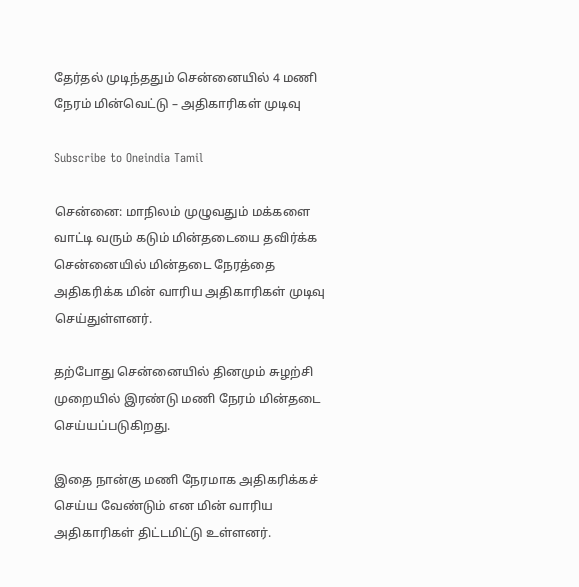தேர்தல் முடிந்ததும் சென்னையில் 4 மணி நேரம் மின்வெட்டு – அதிகாரிகள் முடிவு

Subscribe to Oneindia Tamil

சென்னை: மாநிலம் முழுவதும் மக்களை வாட்டி வரும் கடும் மின்தடையை தவிர்க்க சென்னையில் மின்தடை நேரத்தை அதிகரிக்க மின் வாரிய அதிகாரிகள் முடிவு செய்துள்ளனர்.

தற்போது சென்னையில் தினமும் சுழற்சி முறையில் இரண்டு மணி நேரம் மின்தடை செய்யப்படுகிறது.

இதை நான்கு மணி நேரமாக அதிகரிக்கச் செய்ய வேண்டும் என மின் வாரிய அதிகாரிகள் திட்டமிட்டு உள்ளனர்.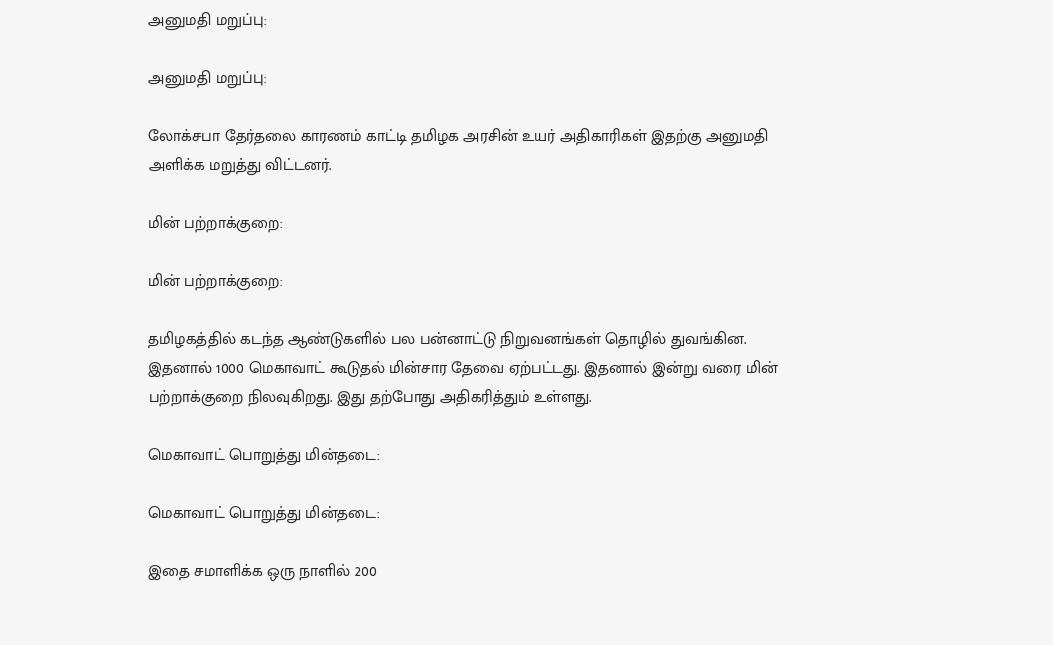அனுமதி மறுப்பு:

அனுமதி மறுப்பு:

லோக்சபா தேர்தலை காரணம் காட்டி தமிழக அரசின் உயர் அதிகாரிகள் இதற்கு அனுமதி அளிக்க மறுத்து விட்டனர்.

மின் பற்றாக்குறை:

மின் பற்றாக்குறை:

தமிழகத்தில் கடந்த ஆண்டுகளில் பல பன்னாட்டு நிறுவனங்கள் தொழில் துவங்கின. இதனால் 1000 மெகாவாட் கூடுதல் மின்சார தேவை ஏற்பட்டது. இதனால் இன்று வரை மின் பற்றாக்குறை நிலவுகிறது. இது தற்போது அதிகரித்தும் உள்ளது.

மெகாவாட் பொறுத்து மின்தடை:

மெகாவாட் பொறுத்து மின்தடை:

இதை சமாளிக்க ஒரு நாளில் 200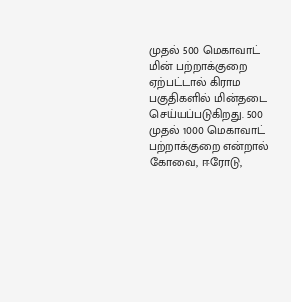முதல் 500 மெகாவாட் மின் பற்றாக்குறை ஏற்பட்டால் கிராம பகுதிகளில் மின்தடை செய்யப்படுகிறது. 500 முதல் 1000 மெகாவாட் பற்றாக்குறை என்றால் கோவை, ஈரோடு,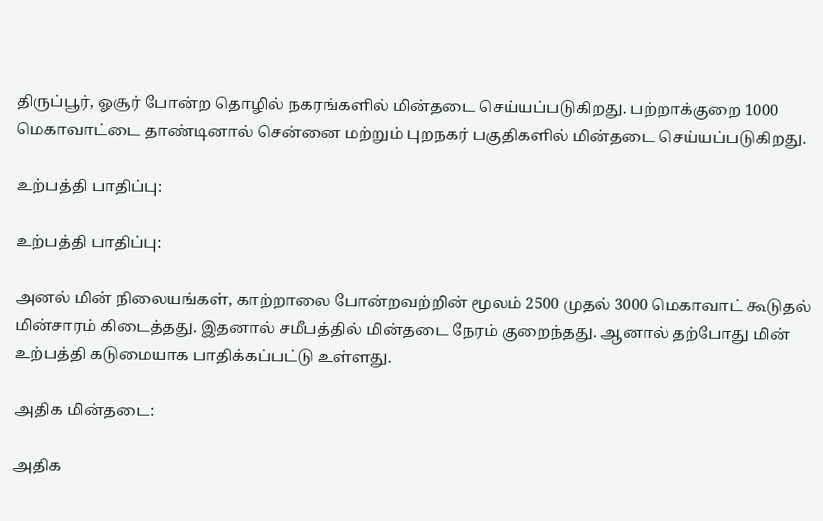திருப்பூர், ஓசூர் போன்ற தொழில் நகரங்களில் மின்தடை செய்யப்படுகிறது. பற்றாக்குறை 1000 மெகாவாட்டை தாண்டினால் சென்னை மற்றும் புறநகர் பகுதிகளில் மின்தடை செய்யப்படுகிறது.

உற்பத்தி பாதிப்பு:

உற்பத்தி பாதிப்பு:

அனல் மின் நிலையங்கள், காற்றாலை போன்றவற்றின் மூலம் 2500 முதல் 3000 மெகாவாட் கூடுதல் மின்சாரம் கிடைத்தது. இதனால் சமீபத்தில் மின்தடை நேரம் குறைந்தது. ஆனால் தற்போது மின் உற்பத்தி கடுமையாக பாதிக்கப்பட்டு உள்ளது.

அதிக மின்தடை:

அதிக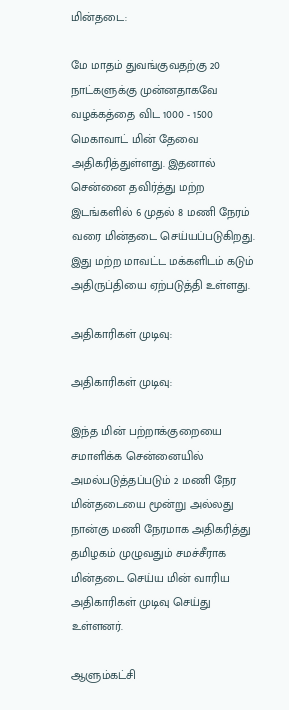மின்தடை:

மே மாதம் துவங்குவதற்கு 20 நாட்களுக்கு முன்னதாகவே வழக்கத்தை விட 1000 - 1500 மெகாவாட் மின் தேவை அதிகரித்துள்ளது. இதனால் சென்னை தவிர்த்து மற்ற இடங்களில் 6 முதல் 8 மணி நேரம் வரை மின்தடை செய்யப்படுகிறது. இது மற்ற மாவட்ட மக்களிடம் கடும் அதிருப்தியை ஏற்படுத்தி உள்ளது.

அதிகாரிகள் முடிவு:

அதிகாரிகள் முடிவு:

இந்த மின் பற்றாக்குறையை சமாளிக்க சென்னையில் அமல்படுத்தப்படும் 2 மணி நேர மின்தடையை மூன்று அல்லது நான்கு மணி நேரமாக அதிகரித்து தமிழகம் முழுவதும் சமச்சீராக மின்தடை செய்ய மின் வாரிய அதிகாரிகள் முடிவு செய்து உள்ளனர்.

ஆளும்கட்சி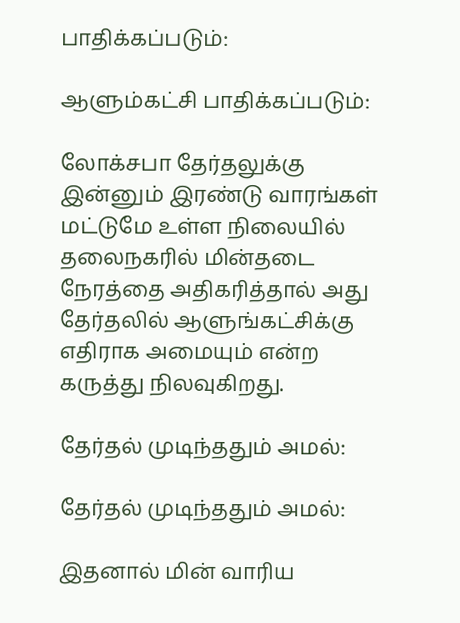பாதிக்கப்படும்:

ஆளும்கட்சி பாதிக்கப்படும்:

லோக்சபா தேர்தலுக்கு இன்னும் இரண்டு வாரங்கள் மட்டுமே உள்ள நிலையில் தலைநகரில் மின்தடை நேரத்தை அதிகரித்தால் அது தேர்தலில் ஆளுங்கட்சிக்கு எதிராக அமையும் என்ற கருத்து நிலவுகிறது.

தேர்தல் முடிந்ததும் அமல்:

தேர்தல் முடிந்ததும் அமல்:

இதனால் மின் வாரிய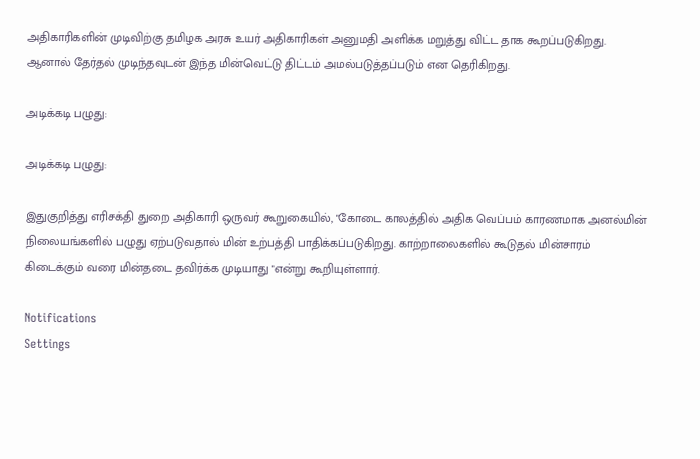அதிகாரிகளின் முடிவிற்கு தமிழக அரசு உயர் அதிகாரிகள் அனுமதி அளிக்க மறுத்து விட்ட தாக கூறப்படுகிறது. ஆனால் தேர்தல் முடிந்தவுடன் இந்த மின்வெட்டு திட்டம் அமல்படுத்தப்படும் என தெரிகிறது.

அடிக்கடி பழுது:

அடிக்கடி பழுது:

இதுகுறித்து எரிசக்தி துறை அதிகாரி ஒருவர் கூறுகையில், "கோடை காலத்தில் அதிக வெப்பம் காரணமாக அனல்மின் நிலையங்களில் பழுது ஏற்படுவதால் மின் உற்பத்தி பாதிக்கப்படுகிறது. காற்றாலைகளில் கூடுதல் மின்சாரம் கிடைக்கும் வரை மின்தடை தவிர்க்க முடியாது "என்று கூறியுள்ளார்.

Notifications
Settings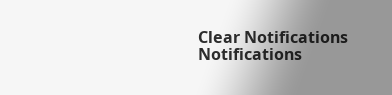Clear Notifications
Notifications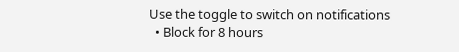Use the toggle to switch on notifications
  • Block for 8 hours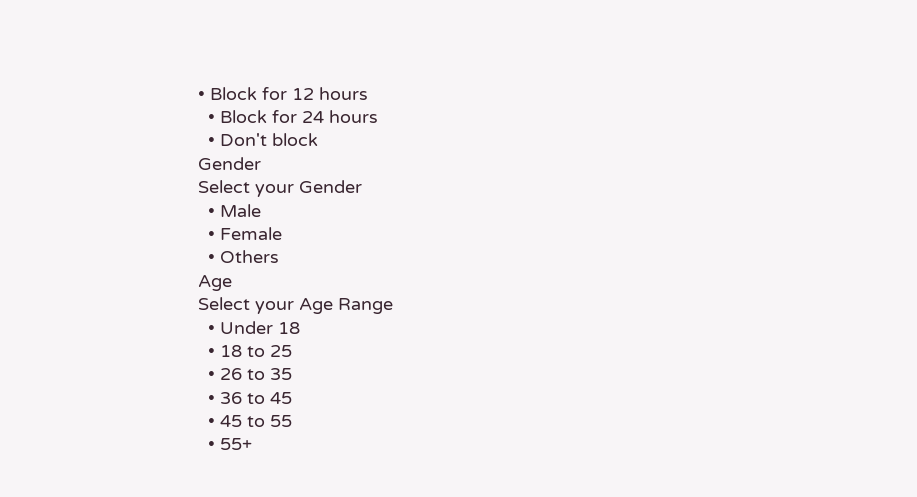• Block for 12 hours
  • Block for 24 hours
  • Don't block
Gender
Select your Gender
  • Male
  • Female
  • Others
Age
Select your Age Range
  • Under 18
  • 18 to 25
  • 26 to 35
  • 36 to 45
  • 45 to 55
  • 55+